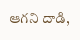ఆగని దాడి,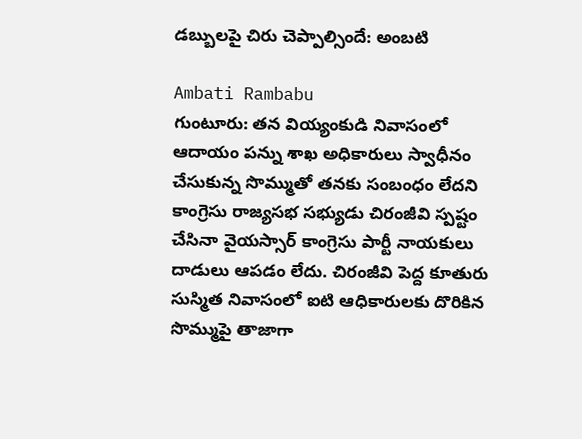డబ్బులపై చిరు చెప్పాల్సిందే: అంబటి

Ambati Rambabu
గుంటూరు: తన వియ్యంకుడి నివాసంలో ఆదాయం పన్ను శాఖ అధికారులు స్వాధీనం చేసుకున్న సొమ్ముతో తనకు సంబంధం లేదని కాంగ్రెసు రాజ్యసభ సభ్యుడు చిరంజీవి స్పష్టం చేసినా వైయస్సార్ కాంగ్రెసు పార్టీ నాయకులు దాడులు ఆపడం లేదు. చిరంజీవి పెద్ద కూతురు సుస్మిత నివాసంలో ఐటి ఆధికారులకు దొరికిన సొమ్ముపై తాజాగా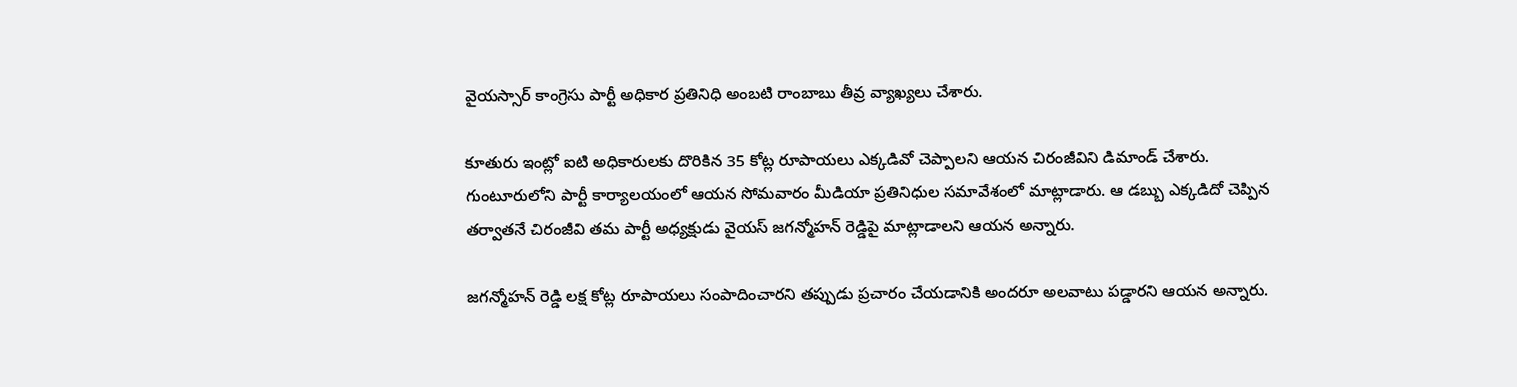వైయస్సార్ కాంగ్రెసు పార్టీ అధికార ప్రతినిధి అంబటి రాంబాబు తీవ్ర వ్యాఖ్యలు చేశారు.

కూతురు ఇంట్లో ఐటి అధికారులకు దొరికిన 35 కోట్ల రూపాయలు ఎక్కడివో చెప్పాలని ఆయన చిరంజీవిని డిమాండ్ చేశారు. గుంటూరులోని పార్టీ కార్యాలయంలో ఆయన సోమవారం మీడియా ప్రతినిధుల సమావేశంలో మాట్లాడారు. ఆ డబ్బు ఎక్కడిదో చెప్పిన తర్వాతనే చిరంజీవి తమ పార్టీ అధ్యక్షుడు వైయస్ జగన్మోహన్ రెడ్డిపై మాట్లాడాలని ఆయన అన్నారు.

జగన్మోహన్ రెడ్డి లక్ష కోట్ల రూపాయలు సంపాదించారని తప్పుడు ప్రచారం చేయడానికి అందరూ అలవాటు పడ్డారని ఆయన అన్నారు.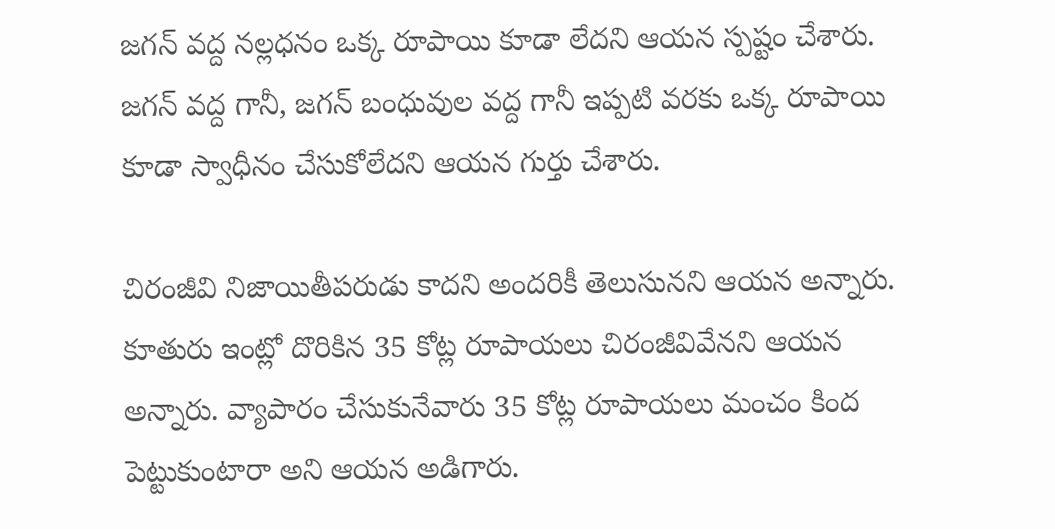జగన్ వద్ద నల్లధనం ఒక్క రూపాయి కూడా లేదని ఆయన స్పష్టం చేశారు. జగన్ వద్ద గానీ, జగన్ బంధువుల వద్ద గానీ ఇప్పటి వరకు ఒక్క రూపాయి కూడా స్వాధీనం చేసుకోలేదని ఆయన గుర్తు చేశారు.

చిరంజీవి నిజాయితీపరుడు కాదని అందరికీ తెలుసునని ఆయన అన్నారు. కూతురు ఇంట్లో దొరికిన 35 కోట్ల రూపాయలు చిరంజీవివేనని ఆయన అన్నారు. వ్యాపారం చేసుకునేవారు 35 కోట్ల రూపాయలు మంచం కింద పెట్టుకుంటారా అని ఆయన అడిగారు.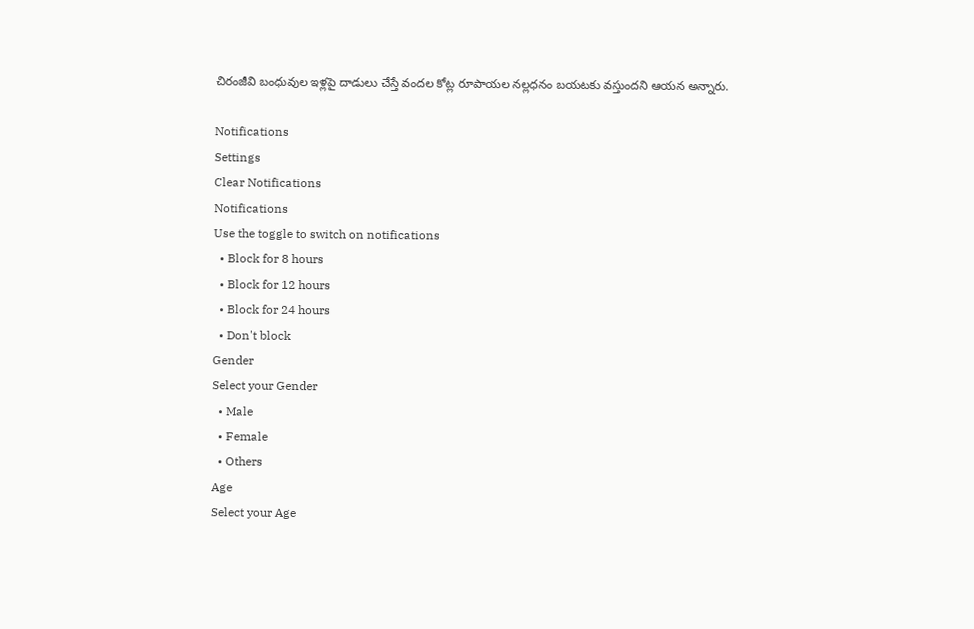చిరంజీవి బంధువుల ఇళ్లపై దాడులు చేస్తే వందల కోట్ల రూపాయల నల్లధనం బయటకు వస్తుందని ఆయన అన్నారు.

Notifications
Settings
Clear Notifications
Notifications
Use the toggle to switch on notifications
  • Block for 8 hours
  • Block for 12 hours
  • Block for 24 hours
  • Don't block
Gender
Select your Gender
  • Male
  • Female
  • Others
Age
Select your Age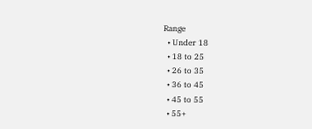Range
  • Under 18
  • 18 to 25
  • 26 to 35
  • 36 to 45
  • 45 to 55
  • 55+